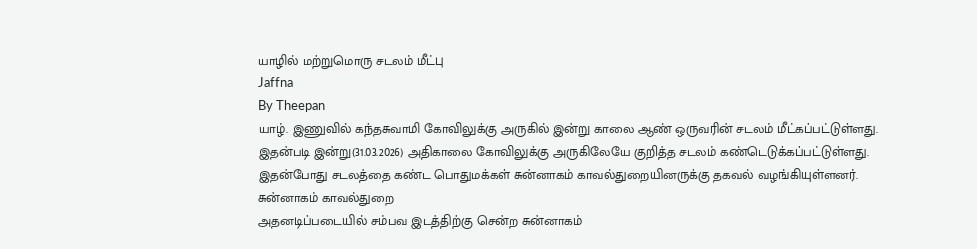யாழில் மற்றுமொரு சடலம் மீட்பு
Jaffna
By Theepan
யாழ். இணுவில் கந்தசுவாமி கோவிலுக்கு அருகில் இன்று காலை ஆண் ஒருவரின் சடலம் மீட்கப்பட்டுள்ளது.
இதன்படி இன்று(31.03.2026) அதிகாலை கோவிலுக்கு அருகிலேயே குறித்த சடலம் கண்டெடுக்கப்பட்டுள்ளது.
இதன்போது சடலத்தை கண்ட பொதுமக்கள் சுன்னாகம் காவல்துறையினருக்கு தகவல் வழங்கியுள்ளனர்.
சுன்னாகம் காவல்துறை
அதனடிப்படையில் சம்பவ இடத்திற்கு சென்ற சுன்னாகம்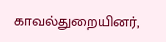காவல்துறையினர்,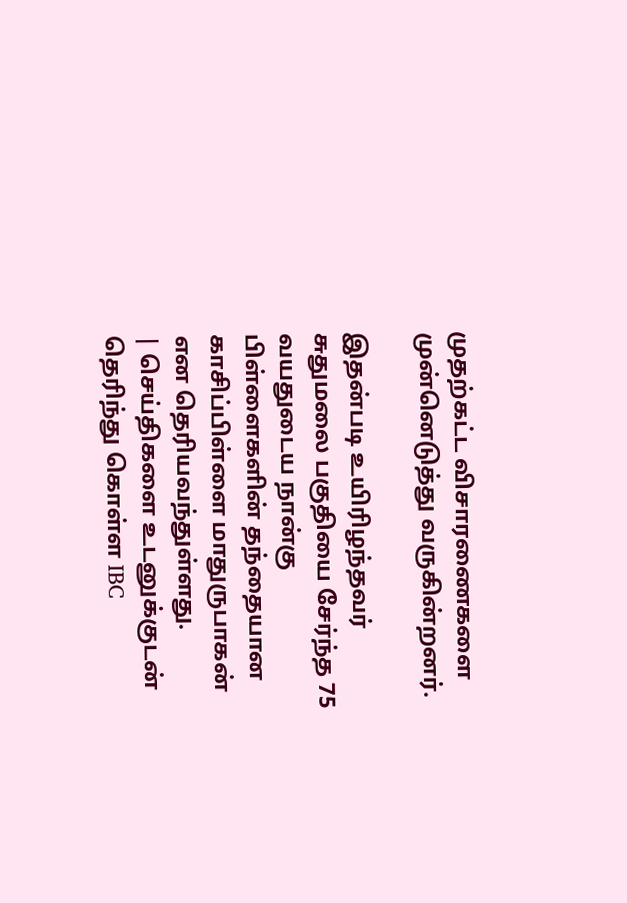முதற்கட்ட விசாரணைகளை முன்னெடுத்து வருகின்றனர்.

இதன்படி உயிரிழந்தவர் சுதுமலை பகுதியை சேர்ந்த 75 வயதுடைய நான்கு பிள்ளைகளின் தந்தையான காசிப்பிள்ளை மாதுருபாகன் என தெரியவந்துள்ளது.
| செய்திகளை உடனுக்குடன் தெரிந்து கொள்ள IBC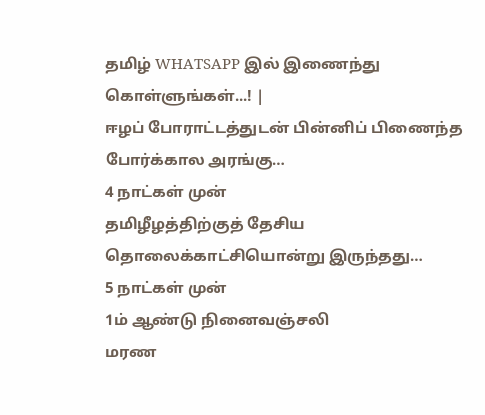தமிழ் WHATSAPP இல் இணைந்து கொள்ளுங்கள்...! |
ஈழப் போராட்டத்துடன் பின்னிப் பிணைந்த போர்க்கால அரங்கு…
4 நாட்கள் முன்
தமிழீழத்திற்குத் தேசிய தொலைக்காட்சியொன்று இருந்தது…
5 நாட்கள் முன்
1ம் ஆண்டு நினைவஞ்சலி
மரண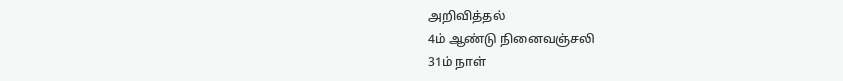அறிவித்தல்
4ம் ஆண்டு நினைவஞ்சலி
31ம் நாள்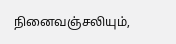நினைவஞ்சலியும்,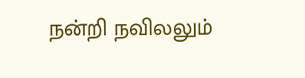நன்றி நவிலலும்